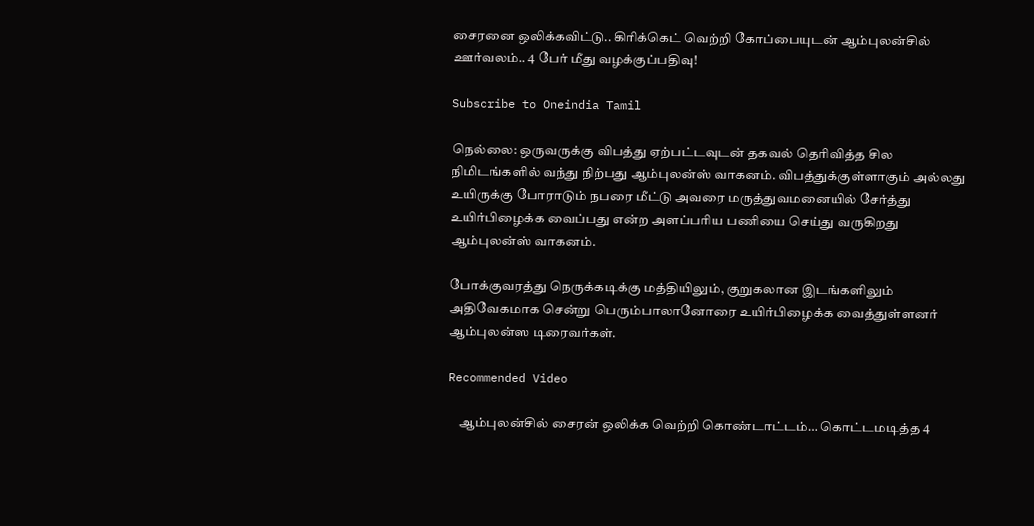சைரனை ஒலிக்கவிட்டு.. கிரிக்கெட் வெற்றி கோப்பையுடன் ஆம்புலன்சில் ஊர்வலம்.. 4 பேர் மீது வழக்குப்பதிவு!

Subscribe to Oneindia Tamil

நெல்லை: ஒருவருக்கு விபத்து ஏற்பட்டவுடன் தகவல் தெரிவித்த சில நிமிடங்களில் வந்து நிற்பது ஆம்புலன்ஸ் வாகனம். விபத்துக்குள்ளாகும் அல்லது உயிருக்கு போராடும் நபரை மீட்டு அவரை மருத்துவமனையில் சேர்த்து உயிர்பிழைக்க வைப்பது என்ற அளப்பரிய பணியை செய்து வருகிறது ஆம்புலன்ஸ் வாகனம்.

போக்குவரத்து நெருக்கடிக்கு மத்தியிலும், குறுகலான இடங்களிலும் அதிவேகமாக சென்று பெரும்பாலானோரை உயிர்பிழைக்க வைத்துள்ளனர் ஆம்புலன்ஸ டிரைவர்கள்.

Recommended Video

    ஆம்புலன்சில் சைரன் ஒலிக்க வெற்றி கொண்டாட்டம்… கொட்டமடித்த 4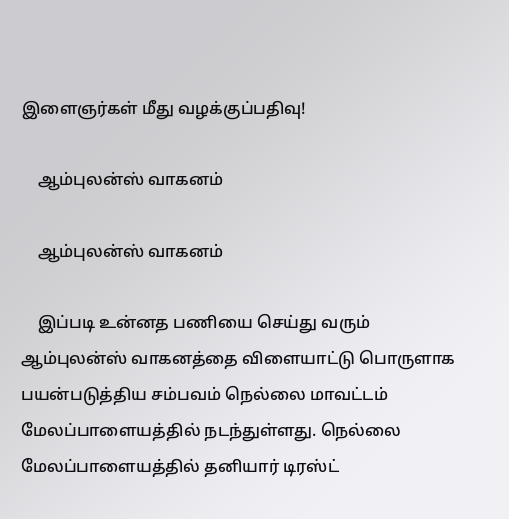இளைஞர்கள் மீது வழக்குப்பதிவு!

    ஆம்புலன்ஸ் வாகனம்

    ஆம்புலன்ஸ் வாகனம்

    இப்படி உன்னத பணியை செய்து வரும் ஆம்புலன்ஸ் வாகனத்தை விளையாட்டு பொருளாக பயன்படுத்திய சம்பவம் நெல்லை மாவட்டம் மேலப்பாளையத்தில் நடந்துள்ளது. நெல்லை மேலப்பாளையத்தில் தனியார் டிரஸ்ட்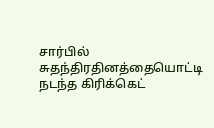சார்பில் சுதந்திரதினத்தையொட்டி நடந்த கிரிக்கெட்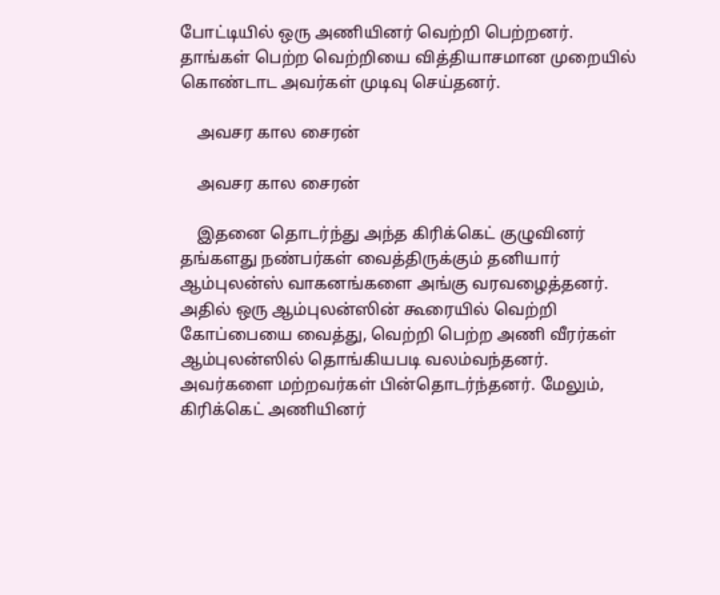போட்டியில் ஒரு அணியினர் வெற்றி பெற்றனர். தாங்கள் பெற்ற வெற்றியை வித்தியாசமான முறையில் கொண்டாட அவர்கள் முடிவு செய்தனர்.

    அவசர கால சைரன்

    அவசர கால சைரன்

    இதனை தொடர்ந்து அந்த கிரிக்கெட் குழுவினர் தங்களது நண்பர்கள் வைத்திருக்கும் தனியார் ஆம்புலன்ஸ் வாகனங்களை அங்கு வரவழைத்தனர். அதில் ஒரு ஆம்புலன்ஸின் கூரையில் வெற்றி கோப்பையை வைத்து, வெற்றி பெற்ற அணி வீரர்கள் ஆம்புலன்ஸில் தொங்கியபடி வலம்வந்தனர். அவர்களை மற்றவர்கள் பின்தொடர்ந்தனர். மேலும், கிரிக்கெட் அணியினர்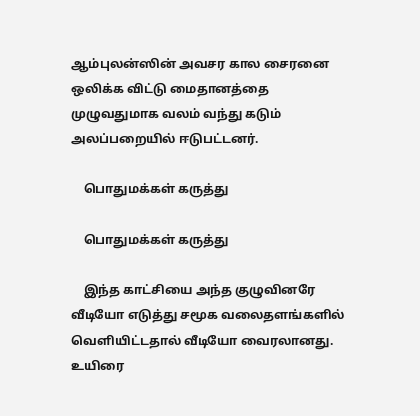ஆம்புலன்ஸின் அவசர கால சைரனை ஒலிக்க விட்டு மைதானத்தை முழுவதுமாக வலம் வந்து கடும் அலப்பறையில் ஈடுபட்டனர்.

    பொதுமக்கள் கருத்து

    பொதுமக்கள் கருத்து

    இந்த காட்சியை அந்த குழுவினரே வீடியோ எடுத்து சமூக வலைதளங்களில் வெளியிட்டதால் வீடியோ வைரலானது. உயிரை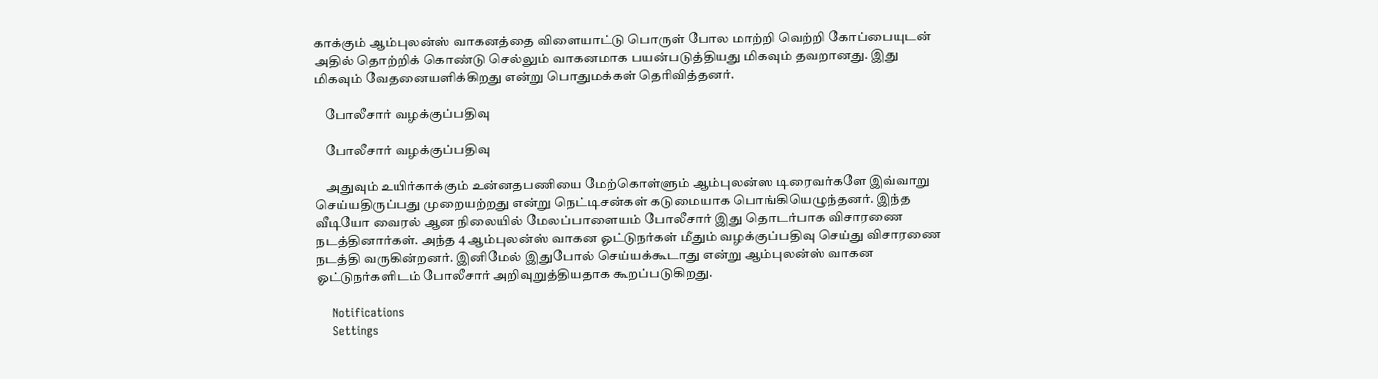காக்கும் ஆம்புலன்ஸ் வாகனத்தை விளையாட்டு பொருள் போல மாற்றி வெற்றி கோப்பையுடன் அதில் தொற்றிக் கொண்டு செல்லும் வாகனமாக பயன்படுத்தியது மிகவும் தவறானது. இது மிகவும் வேதனையளிக்கிறது என்று பொதுமக்கள் தெரிவித்தனர்.

    போலீசார் வழக்குப்பதிவு

    போலீசார் வழக்குப்பதிவு

    அதுவும் உயிர்காக்கும் உன்னதபணியை மேற்கொள்ளும் ஆம்புலன்ஸ டிரைவர்களே இவ்வாறு செய்யதிருப்பது முறையற்றது என்று நெட்டிசன்கள் கடுமையாக பொங்கியெழுந்தனர். இந்த வீடியோ வைரல் ஆன நிலையில் மேலப்பாளையம் போலீசார் இது தொடர்பாக விசாரணை நடத்தினார்கள். அந்த 4 ஆம்புலன்ஸ் வாகன ஓட்டுநர்கள் மீதும் வழக்குப்பதிவு செய்து விசாரணை நடத்தி வருகின்றனர். இனிமேல் இதுபோல் செய்யக்கூடாது என்று ஆம்புலன்ஸ் வாகன ஓட்டுநர்களிடம் போலீசார் அறிவுறுத்தியதாக கூறப்படுகிறது.

    Notifications
    Settings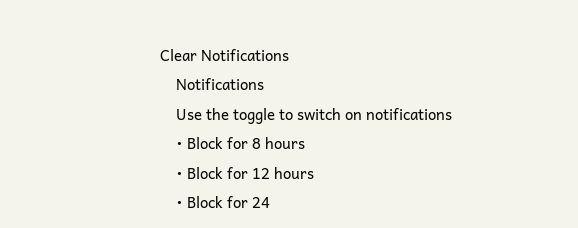Clear Notifications
    Notifications
    Use the toggle to switch on notifications
    • Block for 8 hours
    • Block for 12 hours
    • Block for 24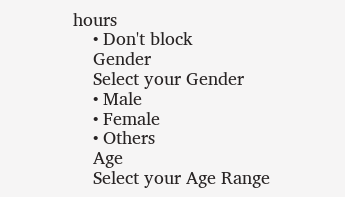hours
    • Don't block
    Gender
    Select your Gender
    • Male
    • Female
    • Others
    Age
    Select your Age Range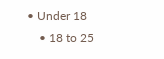• Under 18
    • 18 to 25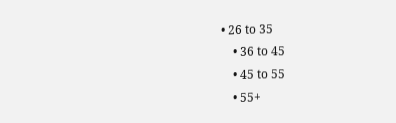• 26 to 35
    • 36 to 45
    • 45 to 55
    • 55+